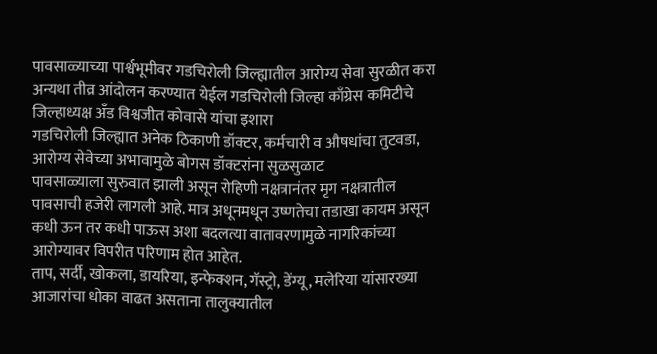पावसाळ्याच्या पार्श्वभूमीवर गडचिरोली जिल्ह्यातील आरोग्य सेवा सुरळीत करा अन्यथा तीव्र आंदोलन करण्यात येईल गडचिरोली जिल्हा काँग्रेस कमिटीचे जिल्हाध्यक्ष अँड विश्वजीत कोवासे यांचा इशारा
गडचिरोली जिल्ह्यात अनेक ठिकाणी डॉक्टर, कर्मचारी व औषधांचा तुटवडा, आरोग्य सेवेच्या अभावामुळे बोगस डॉक्टरांना सुळसुळाट
पावसाळ्याला सुरुवात झाली असून रोहिणी नक्षत्रानंतर मृग नक्षत्रातील पावसाची हजेरी लागली आहे. मात्र अधूनमधून उष्णतेचा तडाखा कायम असून कधी ऊन तर कधी पाऊस अशा बदलत्या वातावरणामुळे नागरिकांच्या आरोग्यावर विपरीत परिणाम होत आहेत.
ताप, सर्दी, खोकला, डायरिया, इन्फेक्शन, गॅस्ट्रो, डेंग्यू, मलेरिया यांसारख्या आजारांचा धोका वाढत असताना तालुक्यातील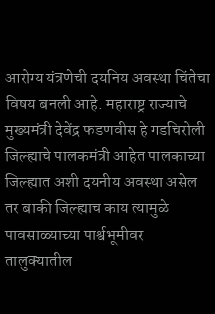आरोग्य यंत्रणेची दयनिय अवस्था चिंतेचा विषय बनली आहे. महाराष्ट्र राज्याचे मुख्यमंत्री देवेंद्र फडणवीस हे गडचिरोली जिल्ह्याचे पालकमंत्री आहेत पालकाच्या जिल्ह्यात अशी दयनीय अवस्था असेल तर बाकी जिल्ह्याच काय त्यामुळे पावसाळ्याच्या पार्श्वभूमीवर तालुक्यातील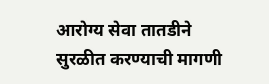आरोग्य सेवा तातडीने सुरळीत करण्याची मागणी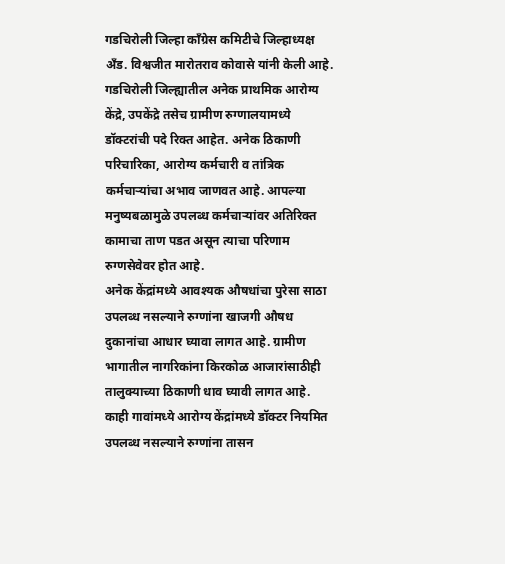गडचिरोली जिल्हा काँग्रेस कमिटीचे जिल्हाध्यक्ष अँड. विश्वजीत मारोतराव कोवासे यांनी केली आहे.
गडचिरोली जिल्ह्यातील अनेक प्राथमिक आरोग्य केंद्रे, उपकेंद्रे तसेच ग्रामीण रुग्णालयामध्ये डॉक्टरांची पदे रिक्त आहेत. अनेक ठिकाणी परिचारिका, आरोग्य कर्मचारी व तांत्रिक कर्मचाऱ्यांचा अभाव जाणवत आहे. आपल्या मनुष्यबळामुळे उपलब्ध कर्मचाऱ्यांवर अतिरिक्त कामाचा ताण पडत असून त्याचा परिणाम रुग्णसेवेवर होत आहे.
अनेक केंद्रांमध्ये आवश्यक औषधांचा पुरेसा साठा उपलब्ध नसल्याने रुग्णांना खाजगी औषध दुकानांचा आधार घ्यावा लागत आहे. ग्रामीण भागातील नागरिकांना किरकोळ आजारांसाठीही तालुक्याच्या ठिकाणी धाव घ्यावी लागत आहे. काही गावांमध्ये आरोग्य केंद्रांमध्ये डॉक्टर नियमित उपलब्ध नसल्याने रुग्णांना तासन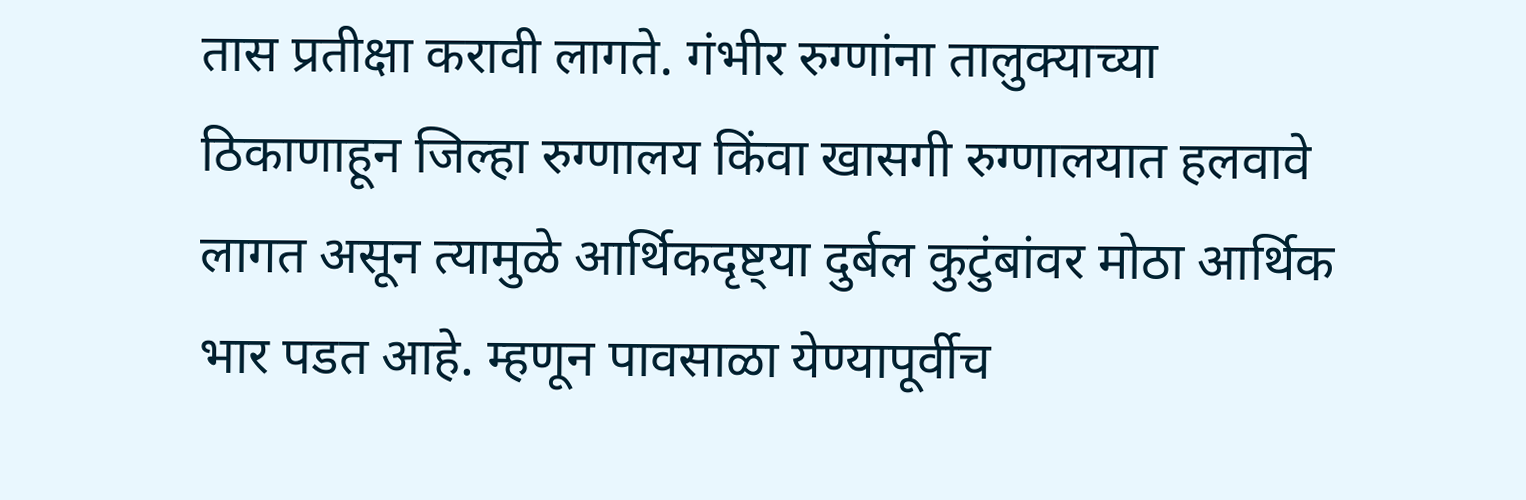तास प्रतीक्षा करावी लागते. गंभीर रुग्णांना तालुक्याच्या ठिकाणाहून जिल्हा रुग्णालय किंवा खासगी रुग्णालयात हलवावे लागत असून त्यामुळे आर्थिकदृष्ट्या दुर्बल कुटुंबांवर मोठा आर्थिक भार पडत आहे. म्हणून पावसाळा येण्यापूर्वीच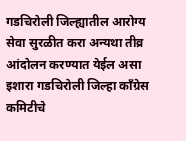गडचिरोली जिल्ह्यातील आरोग्य सेवा सुरळीत करा अन्यथा तीव्र आंदोलन करण्यात येईल असा इशारा गडचिरोली जिल्हा काँग्रेस कमिटीचे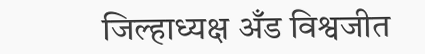जिल्हाध्यक्ष अँड विश्वजीत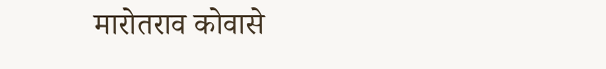मारोतराव कोवासे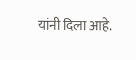यांनी दिला आहे.